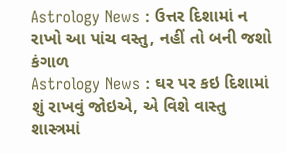Astrology News : ઉત્તર દિશામાં ન રાખો આ પાંચ વસ્તુ, નહીં તો બની જશો કંગાળ
Astrology News : ઘર પર કઇ દિશામાં શું રાખવું જોઇએ, એ વિશે વાસ્તુ શાસ્ત્રમાં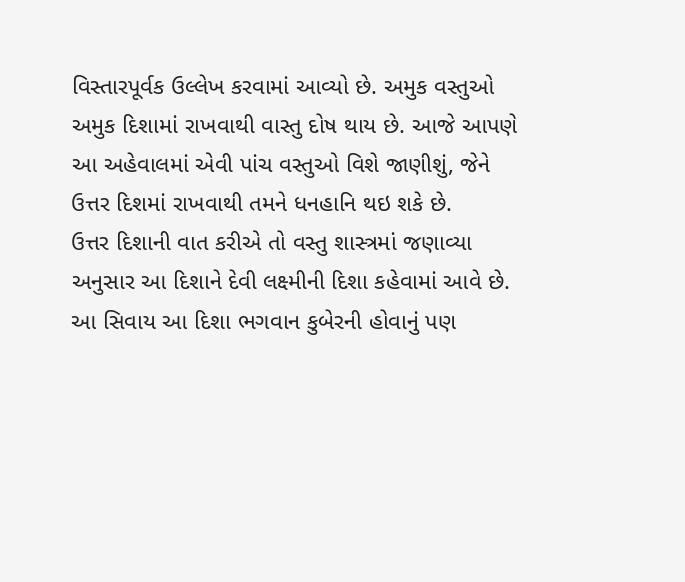વિસ્તારપૂર્વક ઉલ્લેખ કરવામાં આવ્યો છે. અમુક વસ્તુઓ અમુક દિશામાં રાખવાથી વાસ્તુ દોષ થાય છે. આજે આપણે આ અહેવાલમાં એવી પાંચ વસ્તુઓ વિશે જાણીશું, જેને ઉત્તર દિશમાં રાખવાથી તમને ધનહાનિ થઇ શકે છે.
ઉત્તર દિશાની વાત કરીએ તો વસ્તુ શાસ્ત્રમાં જણાવ્યા અનુસાર આ દિશાને દેવી લક્ષ્મીની દિશા કહેવામાં આવે છે. આ સિવાય આ દિશા ભગવાન કુબેરની હોવાનું પણ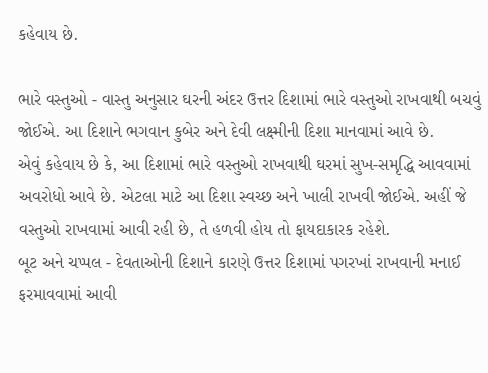કહેવાય છે.

ભારે વસ્તુઓ - વાસ્તુ અનુસાર ઘરની અંદર ઉત્તર દિશામાં ભારે વસ્તુઓ રાખવાથી બચવું જોઈએ. આ દિશાને ભગવાન કુબેર અને દેવી લક્ષ્મીની દિશા માનવામાં આવે છે.
એવું કહેવાય છે કે, આ દિશામાં ભારે વસ્તુઓ રાખવાથી ઘરમાં સુખ-સમૃદ્ધિ આવવામાં અવરોધો આવે છે. એટલા માટે આ દિશા સ્વચ્છ અને ખાલી રાખવી જોઈએ. અહીં જે વસ્તુઓ રાખવામાં આવી રહી છે, તે હળવી હોય તો ફાયદાકારક રહેશે.
બૂટ અને ચપ્પલ - દેવતાઓની દિશાને કારણે ઉત્તર દિશામાં પગરખાં રાખવાની મનાઈ ફરમાવવામાં આવી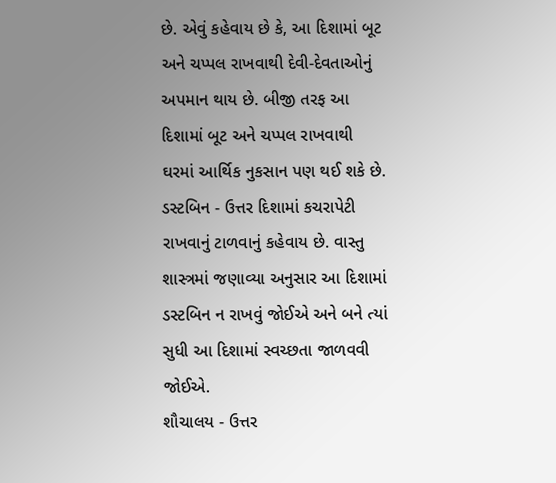છે. એવું કહેવાય છે કે, આ દિશામાં બૂટ અને ચપ્પલ રાખવાથી દેવી-દેવતાઓનું અપમાન થાય છે. બીજી તરફ આ દિશામાં બૂટ અને ચપ્પલ રાખવાથી ઘરમાં આર્થિક નુકસાન પણ થઈ શકે છે.
ડસ્ટબિન - ઉત્તર દિશામાં કચરાપેટી રાખવાનું ટાળવાનું કહેવાય છે. વાસ્તુ શાસ્ત્રમાં જણાવ્યા અનુસાર આ દિશામાં ડસ્ટબિન ન રાખવું જોઈએ અને બને ત્યાં સુધી આ દિશામાં સ્વચ્છતા જાળવવી જોઈએ.
શૌચાલય - ઉત્તર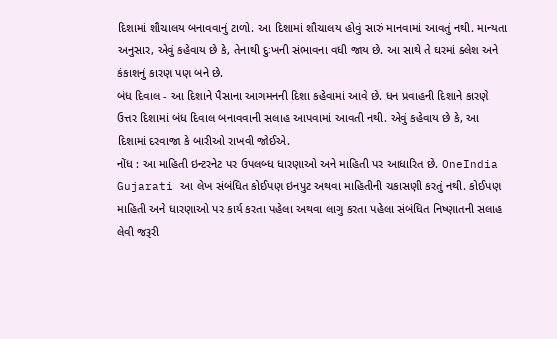દિશામાં શૌચાલય બનાવવાનું ટાળો. આ દિશામાં શૌચાલય હોવું સારું માનવામાં આવતું નથી. માન્યતા અનુસાર, એવું કહેવાય છે કે, તેનાથી દુઃખની સંભાવના વધી જાય છે. આ સાથે તે ઘરમાં ક્લેશ અને કંકાશનું કારણ પણ બને છે.
બંધ દિવાલ - આ દિશાને પૈસાના આગમનની દિશા કહેવામાં આવે છે. ધન પ્રવાહની દિશાને કારણે ઉત્તર દિશામાં બંધ દિવાલ બનાવવાની સલાહ આપવામાં આવતી નથી. એવું કહેવાય છે કે, આ દિશામાં દરવાજા કે બારીઓ રાખવી જોઈએ.
નોંધ : આ માહિતી ઇન્ટરનેટ પર ઉપલબ્ધ ધારણાઓ અને માહિતી પર આધારિત છે. OneIndia Gujarati આ લેખ સંબંધિત કોઈપણ ઇનપુટ અથવા માહિતીની ચકાસણી કરતું નથી. કોઈપણ માહિતી અને ધારણાઓ પર કાર્ય કરતા પહેલા અથવા લાગુ કરતા પહેલા સંબંધિત નિષ્ણાતની સલાહ લેવી જરૂરી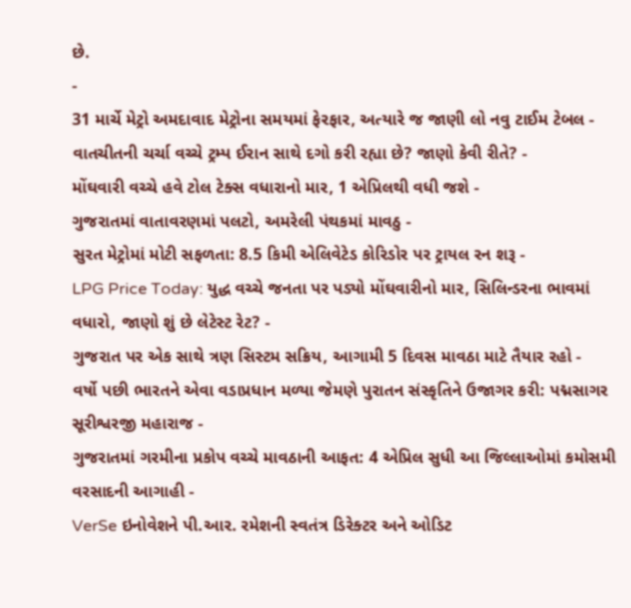છે.
-
31 માર્ચે મેટ્રો અમદાવાદ મેટ્રોના સમયમાં ફેરફાર, અત્યારે જ જાણી લો નવુ ટાઈમ ટેબલ -
વાતચીતની ચર્ચા વચ્ચે ટ્રમ્પ ઈરાન સાથે દગો કરી રહ્યા છે? જાણો કેવી રીતે? -
મોંઘવારી વચ્ચે હવે ટોલ ટેક્સ વધારાનો માર, 1 એપ્રિલથી વધી જશે -
ગુજરાતમાં વાતાવરણમાં પલટો, અમરેલી પંથકમાં માવઠુ -
સુરત મેટ્રોમાં મોટી સફળતા: 8.5 કિમી એલિવેટેડ કોરિડોર પર ટ્રાયલ રન શરૂ -
LPG Price Today: યુદ્ધ વચ્ચે જનતા પર પડ્યો મોંઘવારીનો માર, સિલિન્ડરના ભાવમાં વધારો, જાણો શું છે લેટેસ્ટ રેટ? -
ગુજરાત પર એક સાથે ત્રણ સિસ્ટમ સક્રિય, આગામી 5 દિવસ માવઠા માટે તૈયાર રહો -
વર્ષો પછી ભારતને એવા વડાપ્રધાન મળ્યા જેમણે પુરાતન સંસ્કૃતિને ઉજાગર કરી: પદ્મસાગર સૂરીશ્વરજી મહારાજ -
ગુજરાતમાં ગરમીના પ્રકોપ વચ્ચે માવઠાની આફત: 4 એપ્રિલ સુધી આ જિલ્લાઓમાં કમોસમી વરસાદની આગાહી -
VerSe ઇનોવેશને પી.આર. રમેશની સ્વતંત્ર ડિરેક્ટર અને ઓડિટ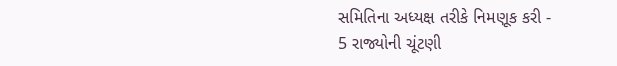સમિતિના અધ્યક્ષ તરીકે નિમણૂક કરી -
5 રાજ્યોની ચૂંટણી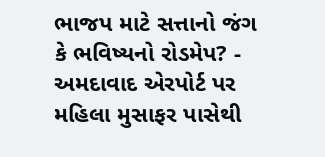ભાજપ માટે સત્તાનો જંગ કે ભવિષ્યનો રોડમેપ? -
અમદાવાદ એરપોર્ટ પર મહિલા મુસાફર પાસેથી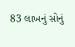83 લાખનું સોનું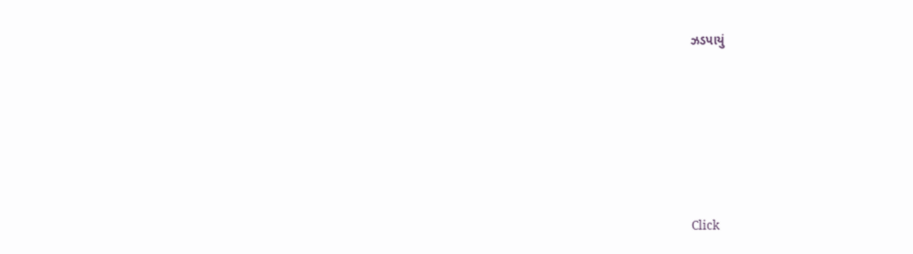ઝડપાયું








Click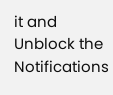it and Unblock the Notifications